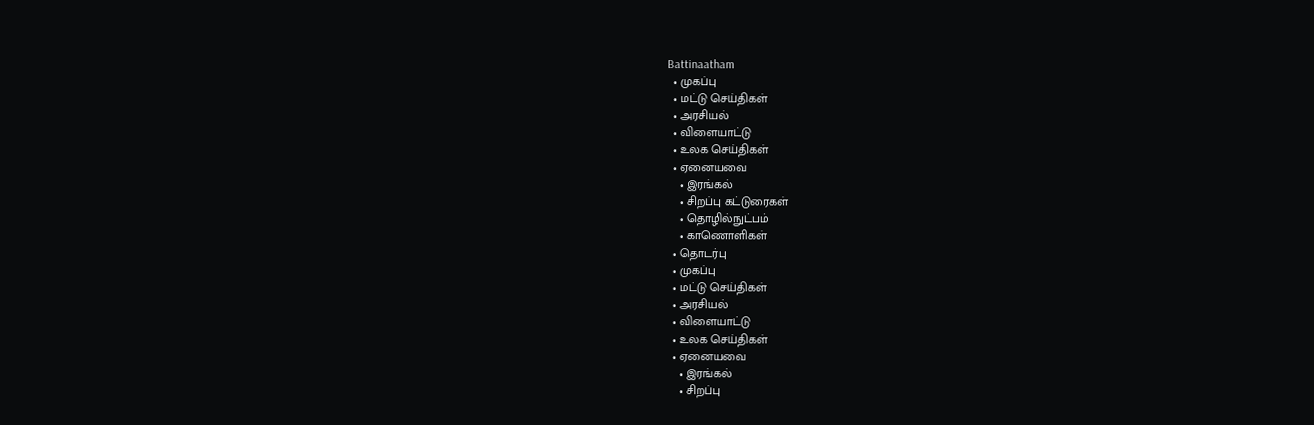Battinaatham
  • முகப்பு
  • மட்டு செய்திகள்
  • அரசியல்
  • விளையாட்டு
  • உலக செய்திகள்
  • ஏனையவை
    • இரங்கல்
    • சிறப்பு கட்டுரைகள்
    • தொழில்நுட்பம்
    • காணொளிகள்
  • தொடர்பு
  • முகப்பு
  • மட்டு செய்திகள்
  • அரசியல்
  • விளையாட்டு
  • உலக செய்திகள்
  • ஏனையவை
    • இரங்கல்
    • சிறப்பு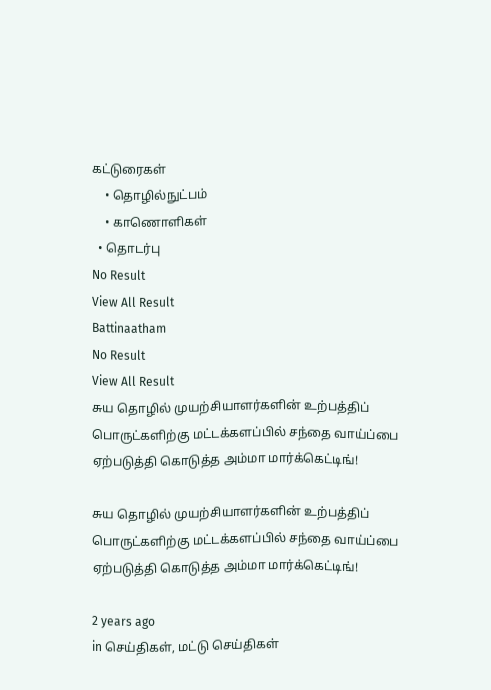கட்டுரைகள்
    • தொழில்நுட்பம்
    • காணொளிகள்
  • தொடர்பு
No Result
View All Result
Battinaatham
No Result
View All Result
சுய தொழில் முயற்சியாளர்களின் உற்பத்திப் பொருட்களிற்கு மட்டக்களப்பில் சந்தை வாய்ப்பை ஏற்படுத்தி கொடுத்த அம்மா மார்க்கெட்டிங்!

சுய தொழில் முயற்சியாளர்களின் உற்பத்திப் பொருட்களிற்கு மட்டக்களப்பில் சந்தை வாய்ப்பை ஏற்படுத்தி கொடுத்த அம்மா மார்க்கெட்டிங்!

2 years ago
in செய்திகள், மட்டு செய்திகள்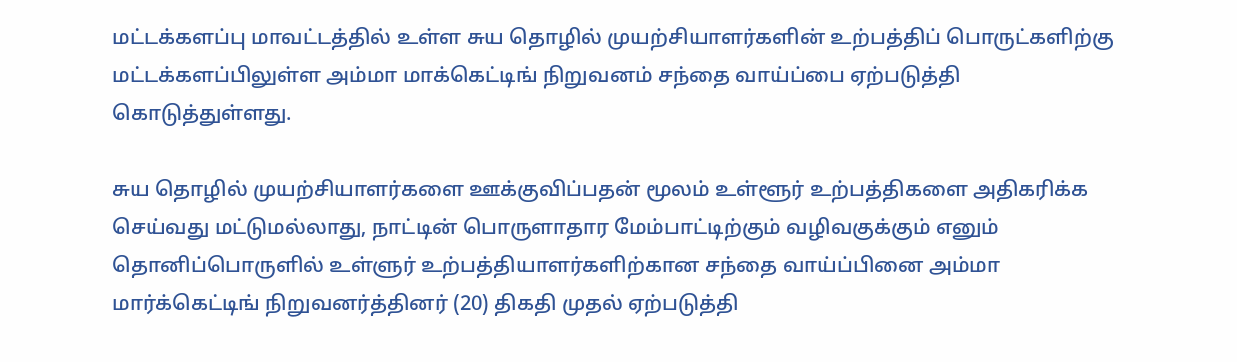மட்டக்களப்பு மாவட்டத்தில் உள்ள சுய தொழில் முயற்சியாளர்களின் உற்பத்திப் பொருட்களிற்கு மட்டக்களப்பிலுள்ள அம்மா மாக்கெட்டிங் நிறுவனம் சந்தை வாய்ப்பை ஏற்படுத்தி கொடுத்துள்ளது.

சுய தொழில் முயற்சியாளர்களை ஊக்குவிப்பதன் மூலம் உள்ளூர் உற்பத்திகளை அதிகரிக்க செய்வது மட்டுமல்லாது, நாட்டின் பொருளாதார மேம்பாட்டிற்கும் வழிவகுக்கும் எனும் தொனிப்பொருளில் உள்ளுர் உற்பத்தியாளர்களிற்கான சந்தை வாய்ப்பினை அம்மா மார்க்கெட்டிங் நிறுவனர்த்தினர் (20) திகதி முதல் ஏற்படுத்தி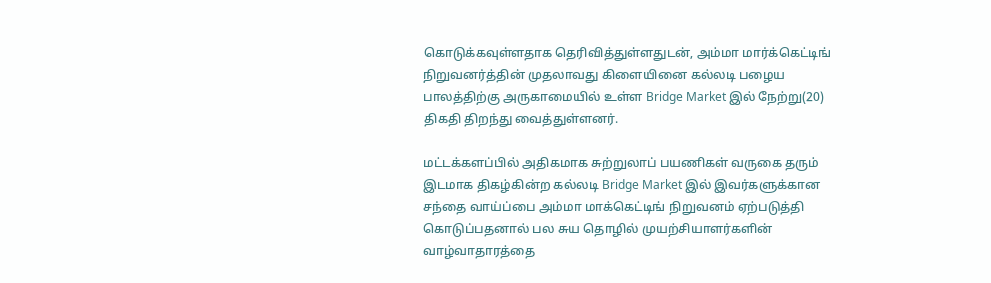கொடுக்கவுள்ளதாக தெரிவித்துள்ளதுடன், அம்மா மார்க்கெட்டிங் நிறுவனர்த்தின் முதலாவது கிளையினை கல்லடி பழைய பாலத்திற்கு அருகாமையில் உள்ள Bridge Market இல் நேற்று(20) திகதி திறந்து வைத்துள்ளனர்.

மட்டக்களப்பில் அதிகமாக சுற்றுலாப் பயணிகள் வருகை தரும் இடமாக திகழ்கின்ற கல்லடி Bridge Market இல் இவர்களுக்கான சந்தை வாய்ப்பை அம்மா மாக்கெட்டிங் நிறுவனம் ஏற்படுத்தி கொடுப்பதனால் பல சுய தொழில் முயற்சியாளர்களின் வாழ்வாதாரத்தை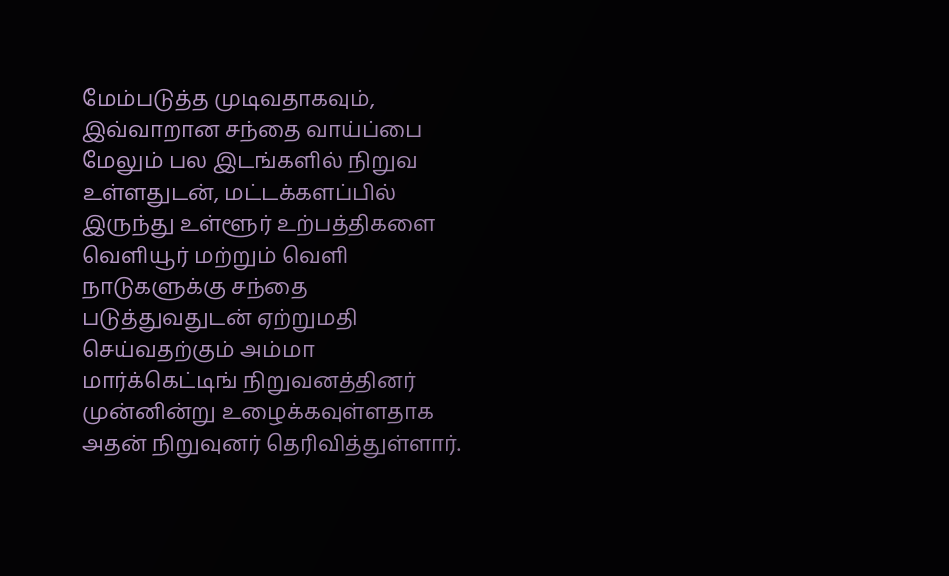மேம்படுத்த முடிவதாகவும், இவ்வாறான சந்தை வாய்ப்பை மேலும் பல இடங்களில் நிறுவ உள்ளதுடன், மட்டக்களப்பில் இருந்து உள்ளூர் உற்பத்திகளை வெளியூர் மற்றும் வெளி நாடுகளுக்கு சந்தை படுத்துவதுடன் ஏற்றுமதி செய்வதற்கும் அம்மா மார்க்கெட்டிங் நிறுவனத்தினர் முன்னின்று உழைக்கவுள்ளதாக அதன் நிறுவுனர் தெரிவித்துள்ளார்.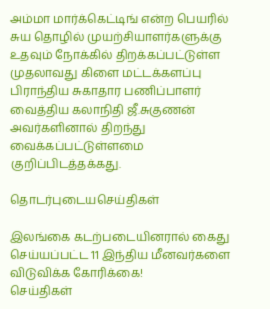அம்மா மார்க்கெட்டிங் என்ற பெயரில் சுய தொழில் முயற்சியாளர்களுக்கு உதவும் நோக்கில் திறக்கப்பட்டுள்ள முதலாவது கிளை மட்டக்களப்பு பிராந்திய சுகாதார பணிப்பாளர் வைத்திய கலாநிதி ஜீ.சுகுணன் அவர்களினால் திறந்து வைக்கப்பட்டுள்ளமை குறிப்பிடத்தக்கது.

தொடர்புடையசெய்திகள்

இலங்கை கடற்படையினரால் கைது செய்யப்பட்ட 11 இந்திய மீனவர்களை விடுவிக்க கோரிக்கை!
செய்திகள்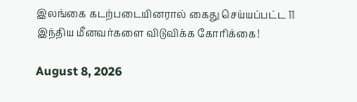இலங்கை கடற்படையினரால் கைது செய்யப்பட்ட 11 இந்திய மீனவர்களை விடுவிக்க கோரிக்கை!

August 8, 2026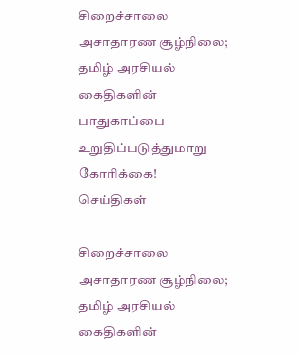சிறைச்சாலை அசாதாரண சூழ்நிலை; தமிழ் அரசியல் கைதிகளின் பாதுகாப்பை உறுதிப்படுத்துமாறு கோரிக்கை!
செய்திகள்

சிறைச்சாலை அசாதாரண சூழ்நிலை; தமிழ் அரசியல் கைதிகளின்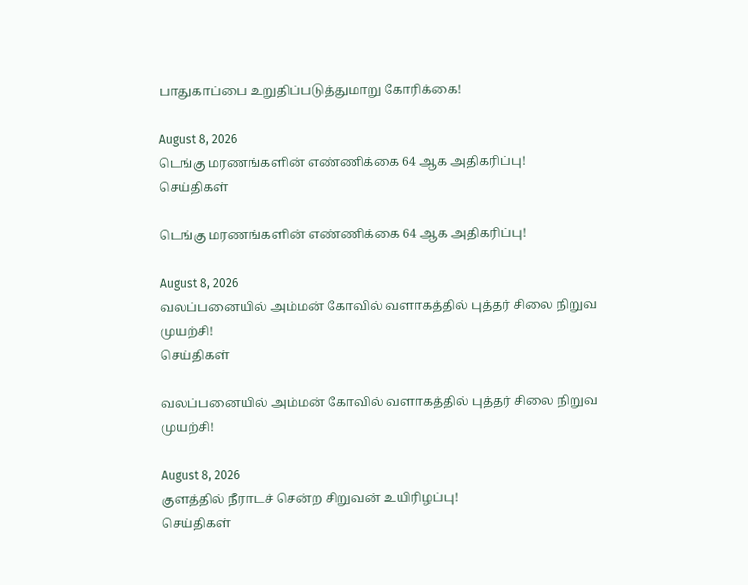பாதுகாப்பை உறுதிப்படுத்துமாறு கோரிக்கை!

August 8, 2026
டெங்கு மரணங்களின் எண்ணிக்கை 64 ஆக அதிகரிப்பு!
செய்திகள்

டெங்கு மரணங்களின் எண்ணிக்கை 64 ஆக அதிகரிப்பு!

August 8, 2026
வலப்பனையில் அம்மன் கோவில் வளாகத்தில் புத்தர் சிலை நிறுவ முயற்சி!
செய்திகள்

வலப்பனையில் அம்மன் கோவில் வளாகத்தில் புத்தர் சிலை நிறுவ முயற்சி!

August 8, 2026
குளத்தில் நீராடச் சென்ற சிறுவன் உயிரிழப்பு!
செய்திகள்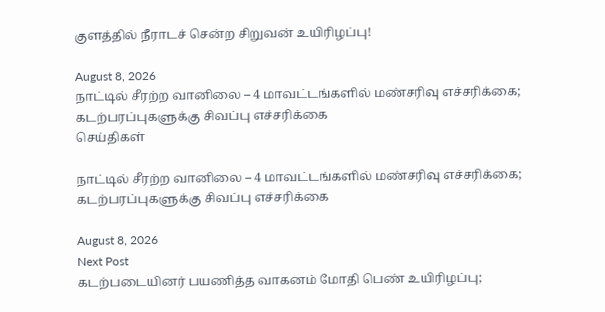குளத்தில் நீராடச் சென்ற சிறுவன் உயிரிழப்பு!

August 8, 2026
நாட்டில் சீரற்ற வானிலை – 4 மாவட்டங்களில் மண்சரிவு எச்சரிக்கை; கடற்பரப்புகளுக்கு சிவப்பு எச்சரிக்கை
செய்திகள்

நாட்டில் சீரற்ற வானிலை – 4 மாவட்டங்களில் மண்சரிவு எச்சரிக்கை; கடற்பரப்புகளுக்கு சிவப்பு எச்சரிக்கை

August 8, 2026
Next Post
கடற்படையினர் பயணித்த வாகனம் மோதி பெண் உயிரிழப்பு;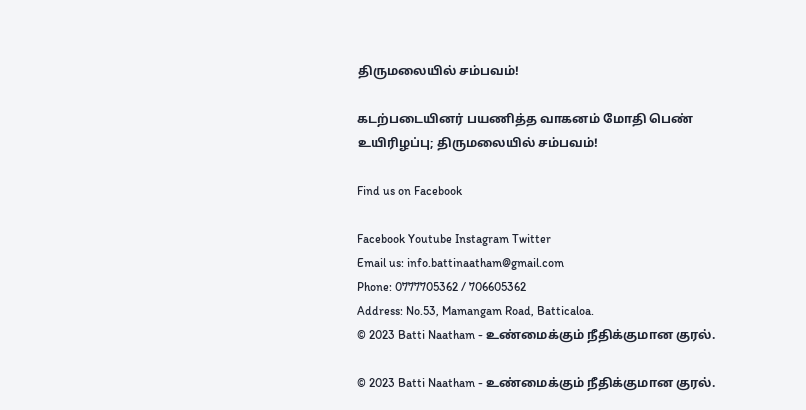திருமலையில் சம்பவம்!

கடற்படையினர் பயணித்த வாகனம் மோதி பெண் உயிரிழப்பு; திருமலையில் சம்பவம்!

Find us on Facebook

Facebook Youtube Instagram Twitter
Email us: info.battinaatham@gmail.com
Phone: 0777705362 / 706605362
Address: No.53, Mamangam Road, Batticaloa.
© 2023 Batti Naatham - உண்மைக்கும் நீதிக்குமான குரல்.

© 2023 Batti Naatham - உண்மைக்கும் நீதிக்குமான குரல்.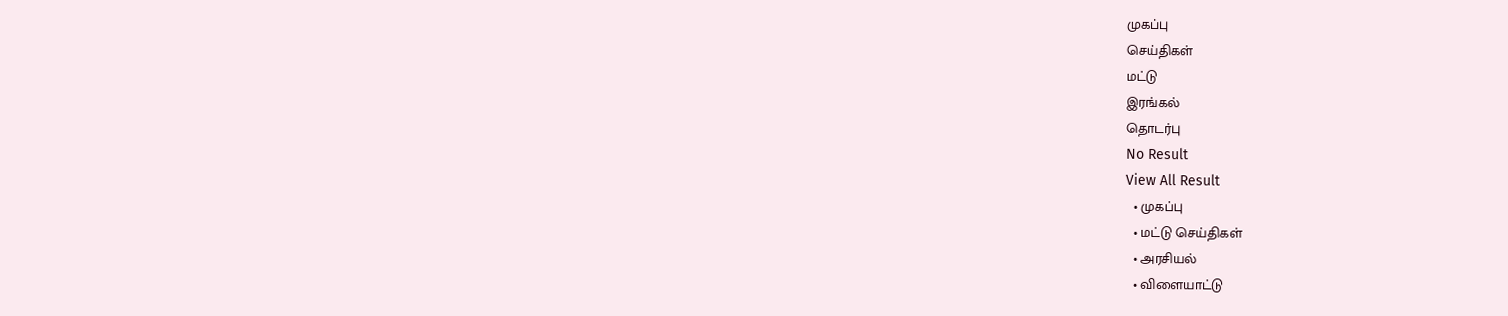முகப்பு
செய்திகள்
மட்டு
இரங்கல்
தொடர்பு
No Result
View All Result
  • முகப்பு
  • மட்டு செய்திகள்
  • அரசியல்
  • விளையாட்டு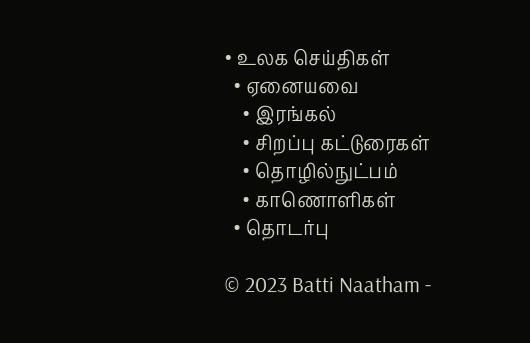• உலக செய்திகள்
  • ஏனையவை
    • இரங்கல்
    • சிறப்பு கட்டுரைகள்
    • தொழில்நுட்பம்
    • காணொளிகள்
  • தொடர்பு

© 2023 Batti Naatham -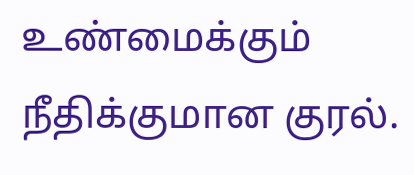உண்மைக்கும் நீதிக்குமான குரல்.